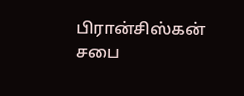பிரான்சிஸ்கன் சபை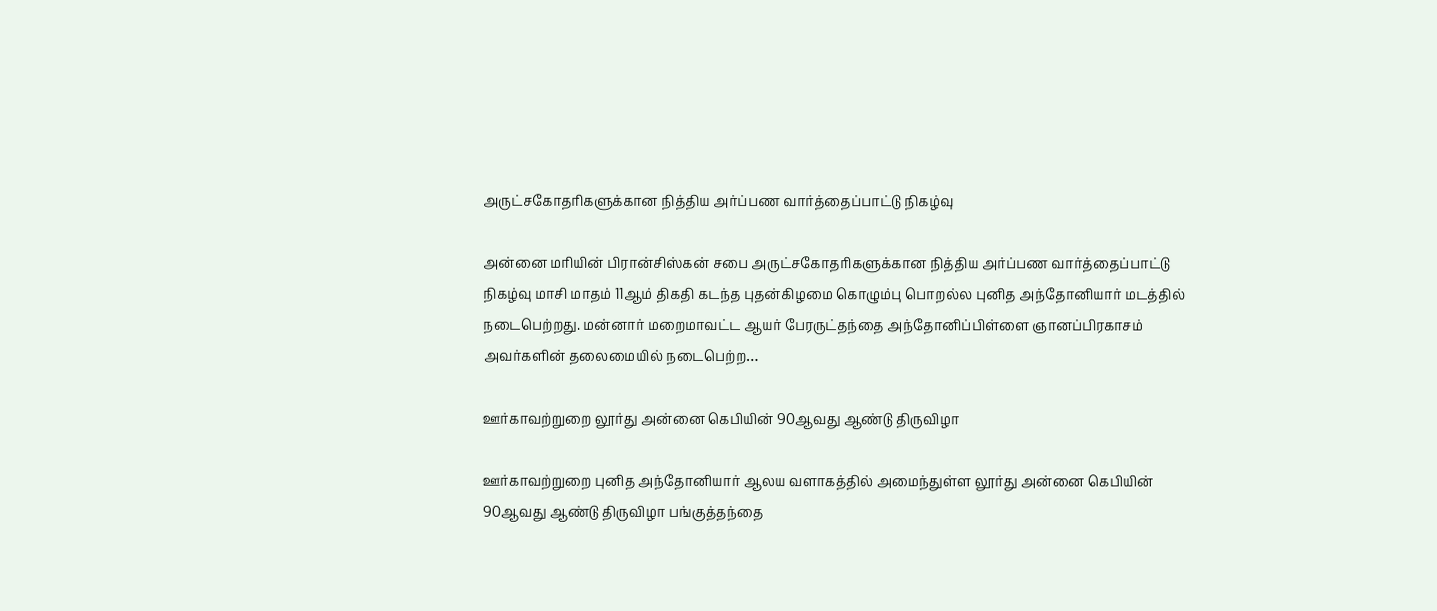அருட்சகோதரிகளுக்கான நித்திய அர்ப்பண வார்த்தைப்பாட்டு நிகழ்வு

அன்னை மரியின் பிரான்சிஸ்கன் சபை அருட்சகோதரிகளுக்கான நித்திய அர்ப்பண வார்த்தைப்பாட்டு நிகழ்வு மாசி மாதம் 11ஆம் திகதி கடந்த புதன்கிழமை கொழும்பு பொறல்ல புனித அந்தோனியார் மடத்தில் நடைபெற்றது. மன்னார் மறைமாவட்ட ஆயர் பேரருட்தந்தை அந்தோனிப்பிள்ளை ஞானப்பிரகாசம் அவர்களின் தலைமையில் நடைபெற்ற…

ஊர்காவற்றுறை லூர்து அன்னை கெபியின் 90ஆவது ஆண்டு திருவிழா

ஊர்காவற்றுறை புனித அந்தோனியார் ஆலய வளாகத்தில் அமைந்துள்ள லூர்து அன்னை கெபியின் 90ஆவது ஆண்டு திருவிழா பங்குத்தந்தை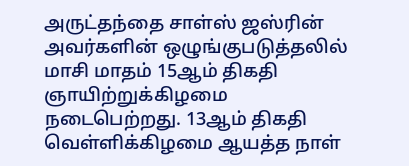அருட்தந்தை சாள்ஸ் ஜஸ்ரின் அவர்களின் ஒழுங்குபடுத்தலில் மாசி மாதம் 15ஆம் திகதி ஞாயிற்றுக்கிழமை நடைபெற்றது. 13ஆம் திகதி வெள்ளிக்கிழமை ஆயத்த நாள்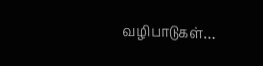வழிபாடுகள்…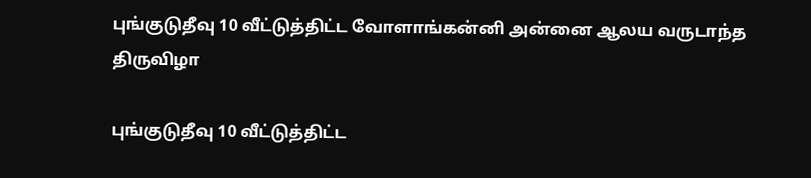புங்குடுதீவு 10 வீட்டுத்திட்ட வோளாங்கன்னி அன்னை ஆலய வருடாந்த திருவிழா

புங்குடுதீவு 10 வீட்டுத்திட்ட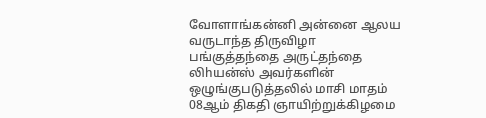வோளாங்கன்னி அன்னை ஆலய வருடாந்த திருவிழா பங்குத்தந்தை அருட்தந்தை லிhயன்ஸ் அவர்களின் ஒழுங்குபடுத்தலில் மாசி மாதம் 08ஆம் திகதி ஞாயிற்றுக்கிழமை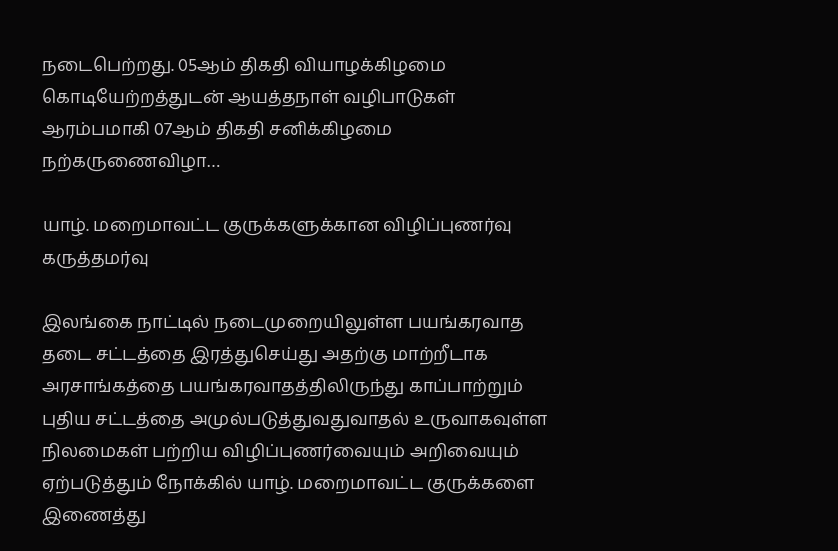நடைபெற்றது. 05ஆம் திகதி வியாழக்கிழமை கொடியேற்றத்துடன் ஆயத்தநாள் வழிபாடுகள் ஆரம்பமாகி 07ஆம் திகதி சனிக்கிழமை நற்கருணைவிழா…

யாழ். மறைமாவட்ட குருக்களுக்கான விழிப்புணர்வு கருத்தமர்வு

இலங்கை நாட்டில் நடைமுறையிலுள்ள பயங்கரவாத தடை சட்டத்தை இரத்துசெய்து அதற்கு மாற்றீடாக அரசாங்கத்தை பயங்கரவாதத்திலிருந்து காப்பாற்றும் புதிய சட்டத்தை அமுல்படுத்துவதுவாதல் உருவாகவுள்ள நிலமைகள் பற்றிய விழிப்புணர்வையும் அறிவையும் ஏற்படுத்தும் நோக்கில் யாழ். மறைமாவட்ட குருக்களை இணைத்து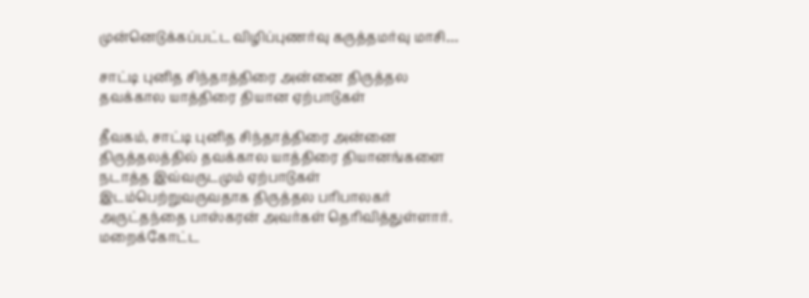முன்னெடுக்கப்பட்ட விழிப்புணர்வு கருத்தமர்வு மாசி…

சாட்டி புனித சிந்தாத்திரை அன்னை திருத்தல தவக்கால யாத்திரை தியான ஏற்பாடுகள்

தீவகம், சாட்டி புனித சிந்தாத்திரை அன்னை திருத்தலத்தில் தவக்கால யாத்திரை தியானங்களை நடாத்த இவ்வருடமும் ஏற்பாடுகள் இடம்பெற்றுவருவதாக திருத்தல பரிபாலகர் அருட்தந்தை பாஸ்கரன் அவர்கள் தெரிவித்துள்ளார். மறைக்கோட்ட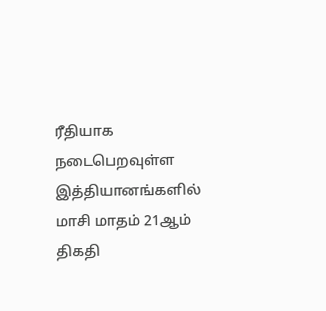ரீதியாக நடைபெறவுள்ள இத்தியானங்களில் மாசி மாதம் 21ஆம் திகதி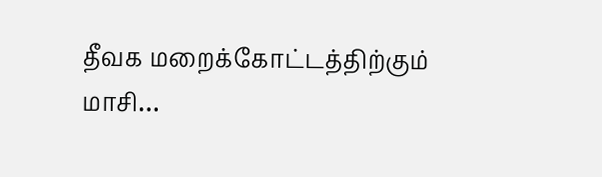தீவக மறைக்கோட்டத்திற்கும் மாசி…